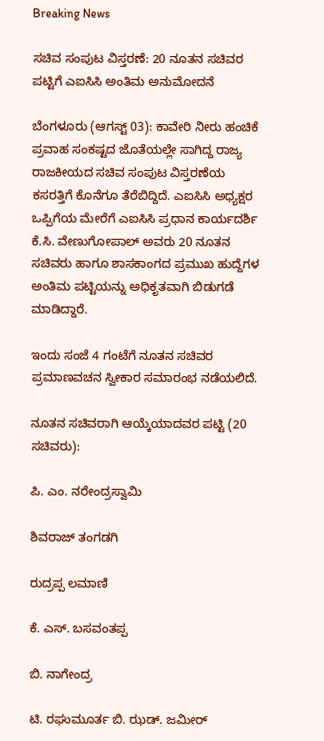Breaking News

ಸಚಿವ ಸಂಪುಟ ವಿಸ್ತರಣೆ: 20 ನೂತನ ಸಚಿವರ ಪಟ್ಟಿಗೆ ಎಐಸಿಸಿ ಅಂತಿಮ ಅನುಮೋದನೆ

ಬೆಂಗಳೂರು (ಆಗಸ್ಟ್ 03): ಕಾವೇರಿ ನೀರು ಹಂಚಿಕೆ ಪ್ರವಾಹ ಸಂಕಷ್ಟದ ಜೊತೆಯಲ್ಲೇ ಸಾಗಿದ್ದ ರಾಜ್ಯ ರಾಜಕೀಯದ ಸಚಿವ ಸಂಪುಟ ವಿಸ್ತರಣೆಯ ಕಸರತ್ತಿಗೆ ಕೊನೆಗೂ ತೆರೆಬಿದ್ದಿದೆ. ಎಐಸಿಸಿ ಅಧ್ಯಕ್ಷರ ಒಪ್ಪಿಗೆಯ ಮೇರೆಗೆ ಎಐಸಿಸಿ ಪ್ರಧಾನ ಕಾರ್ಯದರ್ಶಿ ಕೆ.ಸಿ. ವೇಣುಗೋಪಾಲ್ ಅವರು 20 ನೂತನ ಸಚಿವರು ಹಾಗೂ ಶಾಸಕಾಂಗದ ಪ್ರಮುಖ ಹುದ್ದೆಗಳ ಅಂತಿಮ ಪಟ್ಟಿಯನ್ನು ಅಧಿಕೃತವಾಗಿ ಬಿಡುಗಡೆ ಮಾಡಿದ್ದಾರೆ.

ಇಂದು ಸಂಜೆ 4 ಗಂಟೆಗೆ ನೂತನ ಸಚಿವರ ಪ್ರಮಾಣವಚನ ಸ್ವೀಕಾರ ಸಮಾರಂಭ ನಡೆಯಲಿದೆ.

ನೂತನ ಸಚಿವರಾಗಿ ಆಯ್ಕೆಯಾದವರ ಪಟ್ಟಿ (20 ಸಚಿವರು):

ಪಿ. ಎಂ. ನರೇಂದ್ರಸ್ವಾಮಿ

ಶಿವರಾಜ್ ತಂಗಡಗಿ

ರುದ್ರಪ್ಪ ಲಮಾಣಿ

ಕೆ. ಎಸ್. ಬಸವಂತಪ್ಪ

ಬಿ. ನಾಗೇಂದ್ರ

ಟಿ. ರಘುಮೂರ್ತ ಬಿ. ಝಡ್. ಜಮೀರ್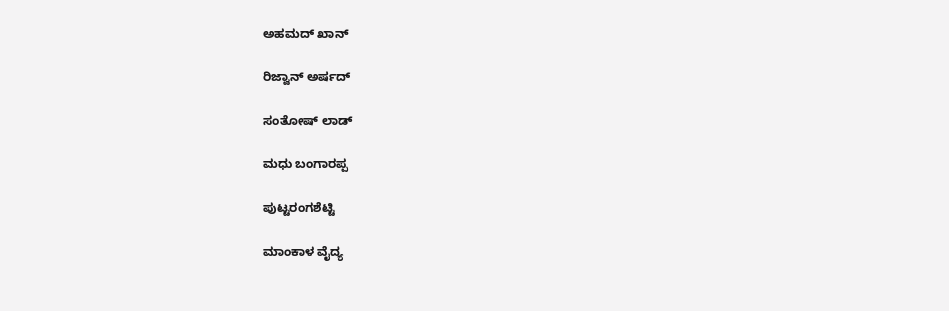ಅಹಮದ್ ಖಾನ್

ರಿಜ್ವಾನ್ ಅರ್ಷದ್

ಸಂತೋಷ್ ಲಾಡ್

ಮಧು ಬಂಗಾರಪ್ಪ

ಪುಟ್ಟರಂಗಶೆಟ್ಟಿ

ಮಾಂಕಾಳ ವೈದ್ಯ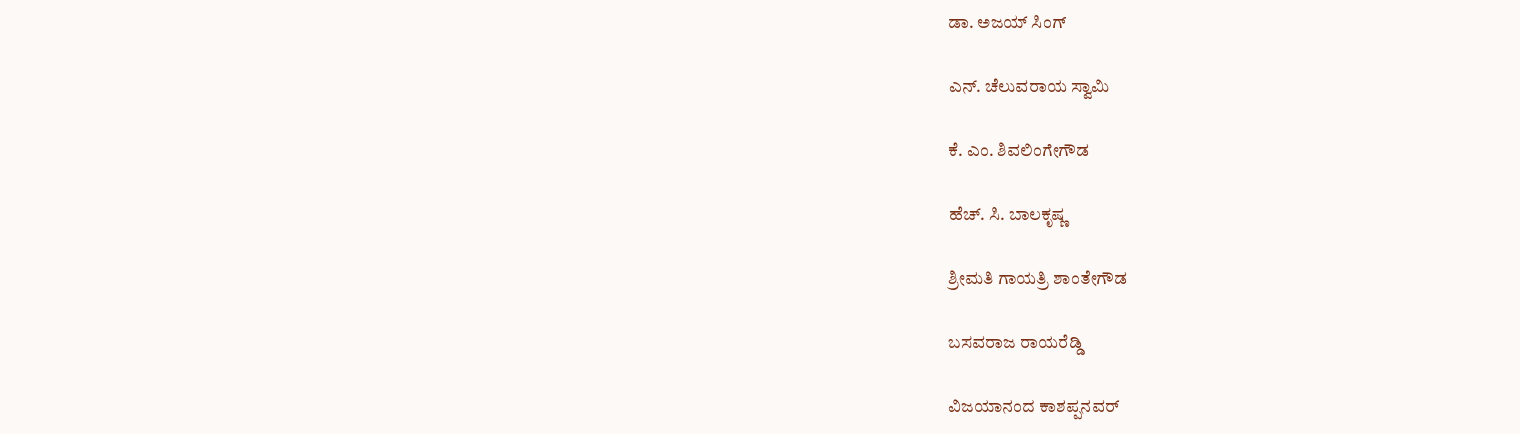ಡಾ. ಅಜಯ್ ಸಿಂಗ್

ಎನ್. ಚೆಲುವರಾಯ ಸ್ವಾಮಿ

ಕೆ. ಎಂ. ಶಿವಲಿಂಗೇಗೌಡ

ಹೆಚ್. ಸಿ. ಬಾಲಕೃಷ್ಣ

ಶ್ರೀಮತಿ ಗಾಯತ್ರಿ ಶಾಂತೇಗೌಡ

ಬಸವರಾಜ ರಾಯರೆಡ್ಡಿ

ವಿಜಯಾನಂದ ಕಾಶಪ್ಪನವರ್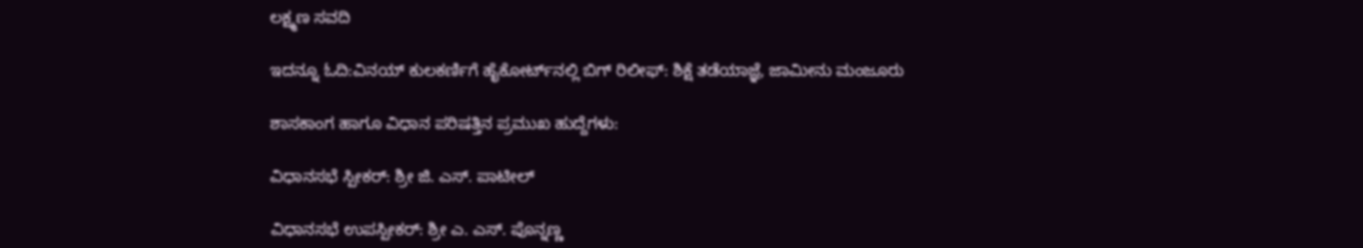ಲಕ್ಷ್ಮಣ ಸವದಿ

ಇದನ್ನೂ ಓದಿ:ವಿನಯ್ ಕುಲಕರ್ಣಿಗೆ ಹೈಕೋರ್ಟ್‌ನಲ್ಲಿ ಬಿಗ್ ರಿಲೀಫ್: ಶಿಕ್ಷೆ ತಡೆಯಾಜ್ಞೆ, ಜಾಮೀನು ಮಂಜೂರು

ಶಾಸಕಾಂಗ ಹಾಗೂ ವಿಧಾನ ಪರಿಷತ್ತಿನ ಪ್ರಮುಖ ಹುದ್ದೆಗಳು:

ವಿಧಾನಸಭೆ ಸ್ಪೀಕರ್: ಶ್ರೀ ಜಿ. ಎಸ್. ಪಾಟೀಲ್

ವಿಧಾನಸಭೆ ಉಪಸ್ಪೀಕರ್: ಶ್ರೀ ಎ. ಎಸ್. ಪೊನ್ನಣ್ಣ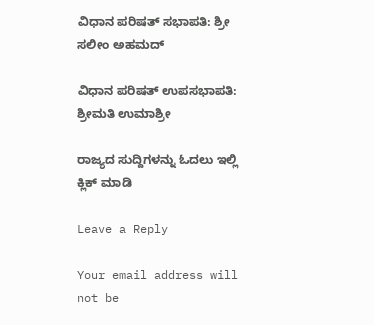ವಿಧಾನ ಪರಿಷತ್ ಸಭಾಪತಿ: ಶ್ರೀ ಸಲೀಂ ಅಹಮದ್

ವಿಧಾನ ಪರಿಷತ್ ಉಪಸಭಾಪತಿ: ಶ್ರೀಮತಿ ಉಮಾಶ್ರೀ

ರಾಜ್ಯದ ಸುದ್ದಿಗಳನ್ನು ಓದಲು ಇಲ್ಲಿ ಕ್ಲಿಕ್ ಮಾಡಿ

Leave a Reply

Your email address will not be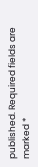published. Required fields are marked *